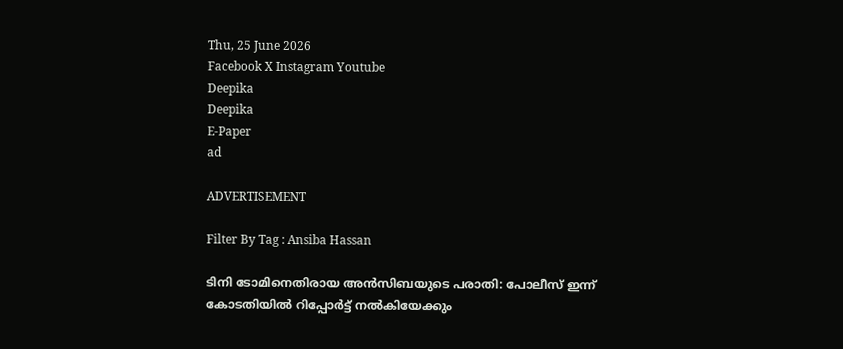Thu, 25 June 2026
Facebook X Instagram Youtube
Deepika
Deepika
E-Paper
ad

ADVERTISEMENT

Filter By Tag : Ansiba Hassan

ടിനി ടോമിനെതിരായ അന്‍സിബയുടെ പരാതി: പോലീസ് ഇന്ന് കോടതിയില്‍ റിപ്പോര്‍ട്ട് നല്‍കിയേക്കും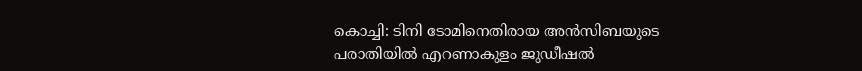കൊച്ചി: ടിനി ടോമിനെതിരായ അന്‍സിബയുടെ പരാതിയില്‍ എറണാകുളം ജുഡീഷല്‍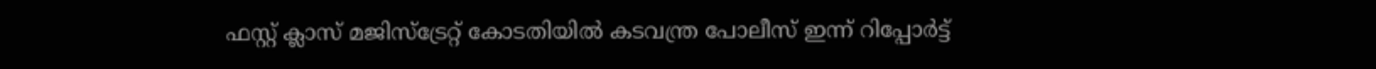ഫസ്റ്റ് ക്ലാസ് മജിസ്‌ട്രേറ്റ് കോടതിയില്‍ കടവന്ത്ര പോലീസ് ഇന്ന് റിപ്പോര്‍ട്ട്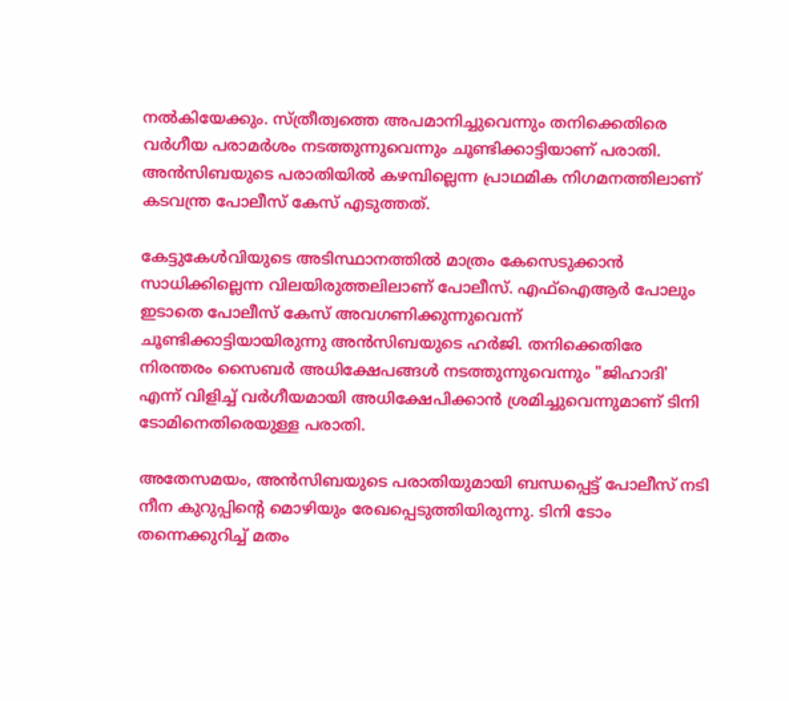നല്‍കിയേക്കും. സ്ത്രീത്വത്തെ അപമാനിച്ചുവെന്നും തനിക്കെതിരെ വര്‍ഗീയ പരാമര്‍ശം നടത്തുന്നുവെന്നും ചൂണ്ടിക്കാട്ടിയാണ് പരാതി. അന്‍സിബയുടെ പരാതിയില്‍ കഴമ്പില്ലെന്ന പ്രാഥമിക നിഗമനത്തിലാണ് കടവന്ത്ര പോലീസ് കേസ് എടുത്തത്.

കേട്ടുകേള്‍വിയുടെ അടിസ്ഥാനത്തില്‍ മാത്രം കേസെടുക്കാന്‍ സാധിക്കില്ലെന്ന വിലയിരുത്തലിലാണ് പോലീസ്. എഫ്‌ഐആര്‍ പോലും ഇടാതെ പോലീസ് കേസ് അവഗണിക്കുന്നുവെന്ന് ചൂണ്ടിക്കാട്ടിയായിരുന്നു അന്‍സിബയുടെ ഹര്‍ജി. തനിക്കെതിരേ നിരന്തരം സൈബര്‍ അധിക്ഷേപങ്ങള്‍ നടത്തുന്നുവെന്നും "ജിഹാദി' എന്ന് വിളിച്ച് വര്‍ഗീയമായി അധിക്ഷേപിക്കാന്‍ ശ്രമിച്ചുവെന്നുമാണ് ടിനി ടോമിനെതിരെയുള്ള പരാതി.

അതേസമയം, അന്‍സിബയുടെ പരാതിയുമായി ബന്ധപ്പെട്ട് പോലീസ് നടി നീന കുറുപ്പിന്‍റെ മൊഴിയും രേഖപ്പെടുത്തിയിരുന്നു. ടിനി ടോം തന്നെക്കുറിച്ച് മതം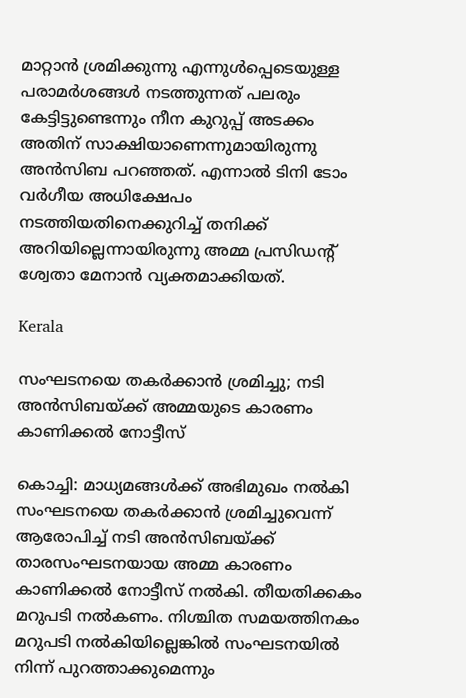മാറ്റാന്‍ ശ്രമിക്കുന്നു എന്നുള്‍പ്പെടെയുള്ള പരാമര്‍ശങ്ങള്‍ നടത്തുന്നത് പലരും കേട്ടിട്ടുണ്ടെന്നും നീന കുറുപ്പ് അടക്കം അതിന് സാക്ഷിയാണെന്നുമായിരുന്നു അന്‍സിബ പറഞ്ഞത്. എന്നാല്‍ ടിനി ടോം വര്‍ഗീയ അധിക്ഷേപം നടത്തിയതിനെക്കുറിച്ച് തനിക്ക് അറിയില്ലെന്നായിരുന്നു അമ്മ പ്രസിഡന്‍റ് ശ്വേതാ മേനാന്‍ വ്യക്തമാക്കിയത്.

Kerala

സംഘടനയെ തകർക്കാൻ ശ്രമിച്ചു; നടി അൻസിബയ്ക്ക് അമ്മയുടെ കാരണം കാണിക്കൽ നോട്ടീസ്

കൊച്ചി: മാധ്യമങ്ങൾക്ക് അഭിമുഖം നൽകി സംഘടനയെ തകർക്കാൻ ശ്രമിച്ചുവെന്ന് ആരോപിച്ച് നടി അൻസിബയ്ക്ക് താരസംഘടനയായ അമ്മ കാരണം കാണിക്കൽ നോട്ടീസ് നൽകി. തീയതിക്കകം മറുപടി നൽകണം. നിശ്ചിത സമയത്തിനകം മറുപടി നൽകിയില്ലെങ്കിൽ സംഘടനയിൽ നിന്ന് പുറത്താക്കുമെന്നും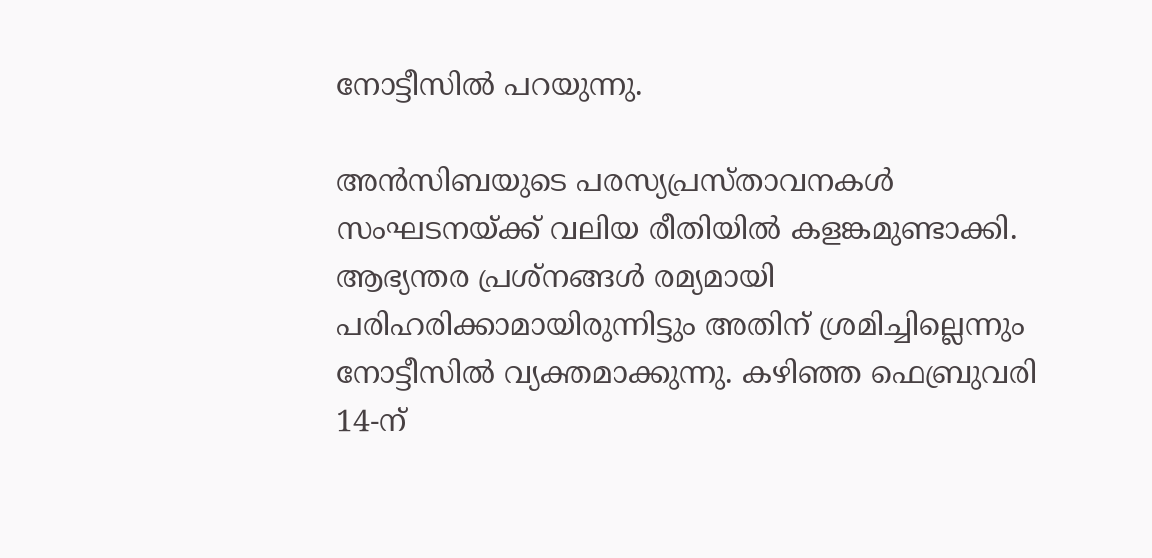നോട്ടീസിൽ പറയുന്നു.

അൻസിബയുടെ പരസ്യപ്രസ്താവനകൾ സംഘടനയ്ക്ക് വലിയ രീതിയിൽ കളങ്കമുണ്ടാക്കി. ആഭ്യന്തര പ്രശ്നങ്ങൾ രമ്യമായി പരിഹരിക്കാമായിരുന്നിട്ടും അതിന് ശ്രമിച്ചില്ലെന്നും നോട്ടീസിൽ വ്യക്തമാക്കുന്നു. കഴിഞ്ഞ ഫെബ്രുവരി 14-ന്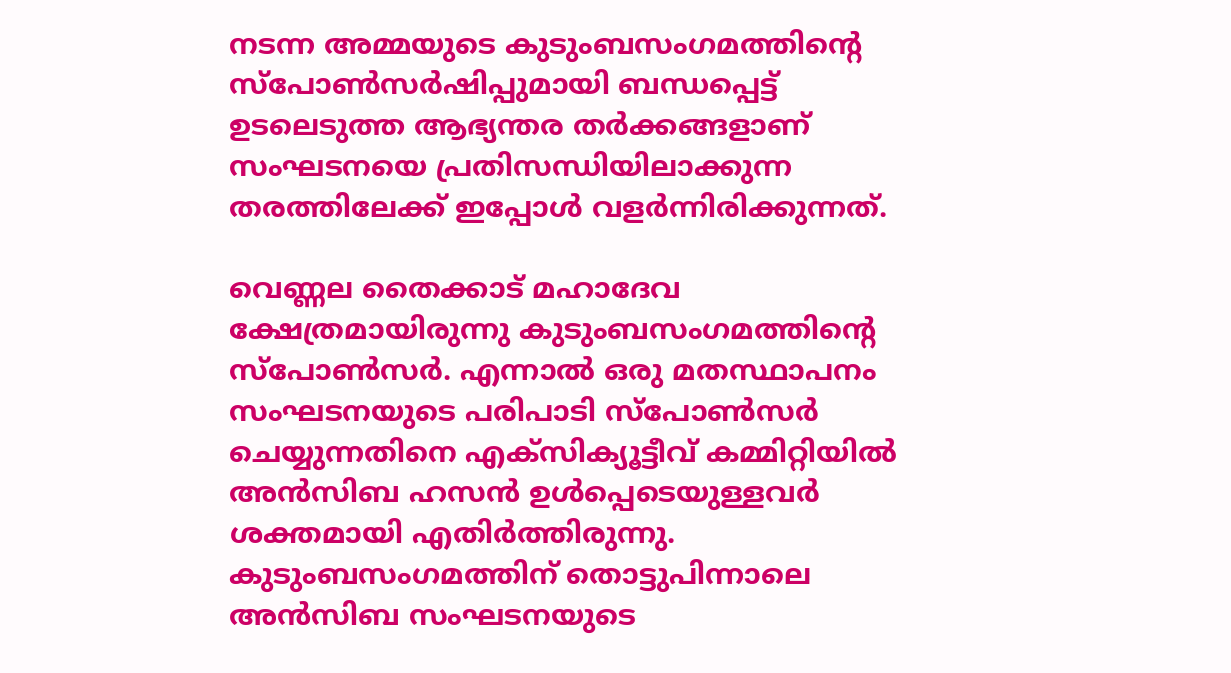നടന്ന അമ്മയുടെ കുടുംബസംഗമത്തിന്‍റെ സ്പോൺസർഷിപ്പുമായി ബന്ധപ്പെട്ട് ഉടലെടുത്ത ആഭ്യന്തര തർക്കങ്ങളാണ് സംഘടനയെ പ്രതിസന്ധിയിലാക്കുന്ന തരത്തിലേക്ക് ഇപ്പോൾ വളർന്നിരിക്കുന്നത്.

വെണ്ണല തൈക്കാട് മഹാദേവ ക്ഷേത്രമായിരുന്നു കുടുംബസംഗമത്തിന്‍റെ സ്പോൺസർ. എന്നാൽ ഒരു മതസ്ഥാപനം സംഘടനയുടെ പരിപാടി സ്പോൺസർ ചെയ്യുന്നതിനെ എക്സിക്യൂട്ടീവ് കമ്മിറ്റിയിൽ അൻസിബ ഹസൻ ഉൾപ്പെടെയുള്ളവർ ശക്തമായി എതിർത്തിരുന്നു. കുടുംബസംഗമത്തിന് തൊട്ടുപിന്നാലെ അൻസിബ സംഘടനയുടെ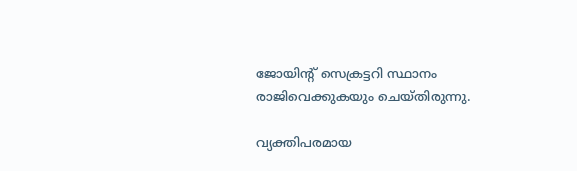ജോയിന്‍റ് സെക്രട്ടറി സ്ഥാനം രാജിവെക്കുകയും ചെയ്തിരുന്നു.

വ്യക്തിപരമായ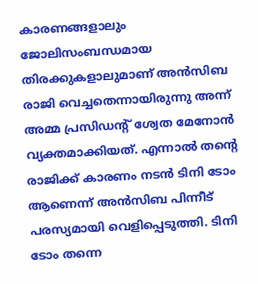കാരണങ്ങളാലും ജോലിസംബന്ധമായ തിരക്കുകളാലുമാണ് അൻസിബ രാജി വെച്ചതെന്നായിരുന്നു അന്ന് അമ്മ പ്രസിഡന്‍റ് ശ്വേത മേനോൻ വ്യക്തമാക്കിയത്. എന്നാൽ തന്‍റെ രാജിക്ക് കാരണം നടൻ ടിനി ടോം ആണെന്ന് അൻസിബ പിന്നീട് പരസ്യമായി വെളിപ്പെടുത്തി. ടിനി ടോം തന്നെ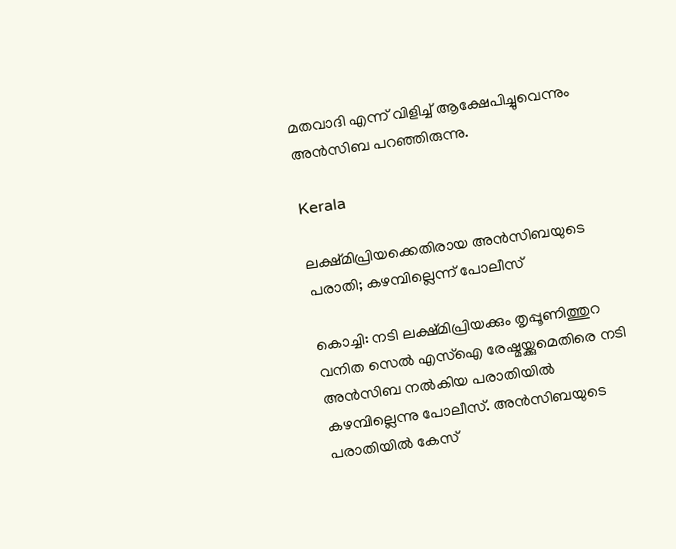മതവാദി എന്ന് വിളിച്ച് ആക്ഷേപിച്ചുവെന്നും അൻസിബ പറഞ്ഞിരുന്നു.

Kerala

ലക്ഷ്മിപ്രിയക്കെതിരായ അന്‍സിബയുടെ പരാതി; കഴമ്പില്ലെന്ന് പോലീസ്

കൊച്ചി: നടി ലക്ഷ്മിപ്രിയക്കും തൃപ്പൂണിത്തുറ വനിത സെല്‍ എസ്‌ഐ രേഷ്മയ്ക്കുമെതിരെ നടി അന്‍സിബ നല്‍കിയ പരാതിയില്‍ കഴമ്പില്ലെന്നു പോലീസ്. അന്‍സിബയുടെ പരാതിയില്‍ കേസ്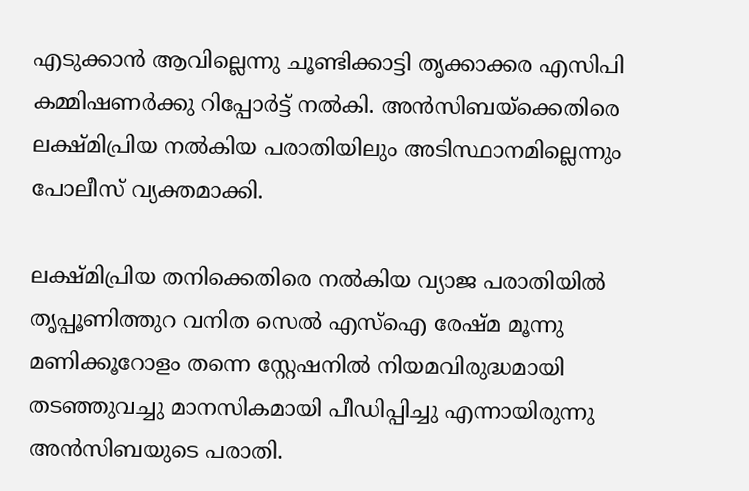എടുക്കാന്‍ ആവില്ലെന്നു ചൂണ്ടിക്കാട്ടി തൃക്കാക്കര എസിപി കമ്മിഷണര്‍ക്കു റിപ്പോര്‍ട്ട് നല്‍കി. അന്‍സിബയ്‌ക്കെതിരെ ലക്ഷ്മിപ്രിയ നല്‍കിയ പരാതിയിലും അടിസ്ഥാനമില്ലെന്നും പോലീസ് വ്യക്തമാക്കി.

ലക്ഷ്മിപ്രിയ തനിക്കെതിരെ നല്‍കിയ വ്യാജ പരാതിയില്‍ തൃപ്പൂണിത്തുറ വനിത സെല്‍ എസ്ഐ രേഷ്മ മൂന്നു മണിക്കൂറോളം തന്നെ സ്റ്റേഷനില്‍ നിയമവിരുദ്ധമായി തടഞ്ഞുവച്ചു മാനസികമായി പീഡിപ്പിച്ചു എന്നായിരുന്നു അന്‍സിബയുടെ പരാതി.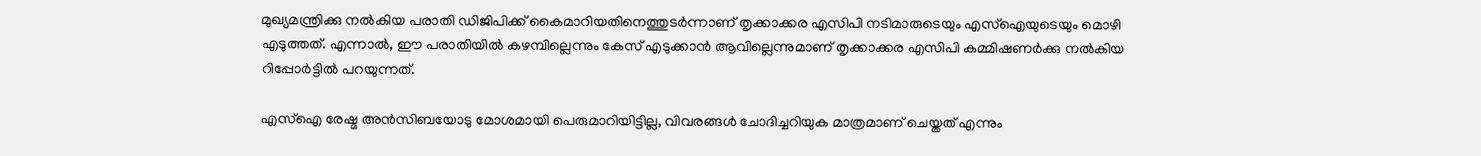മുഖ്യമന്ത്രിക്കു നല്‍കിയ പരാതി ഡിജിപിക്ക് കൈമാറിയതിനെത്തുടര്‍ന്നാണ് തൃക്കാക്കര എസിപി നടിമാരുടെയും എസ്‌ഐയുടെയും മൊഴി എടുത്തത്. എന്നാല്‍, ഈ പരാതിയില്‍ കഴമ്പില്ലെന്നും കേസ് എടുക്കാന്‍ ആവില്ലെന്നുമാണ് തൃക്കാക്കര എസിപി കമ്മിഷണര്‍ക്കു നല്‍കിയ റിപ്പോര്‍ട്ടില്‍ പറയുന്നത്.

എസ്‌ഐ രേഷ്മ അന്‍സിബയോടു മോശമായി പെരുമാറിയിട്ടില്ല, വിവരങ്ങള്‍ ചോദിച്ചറിയുക മാത്രമാണ് ചെയ്തത് എന്നും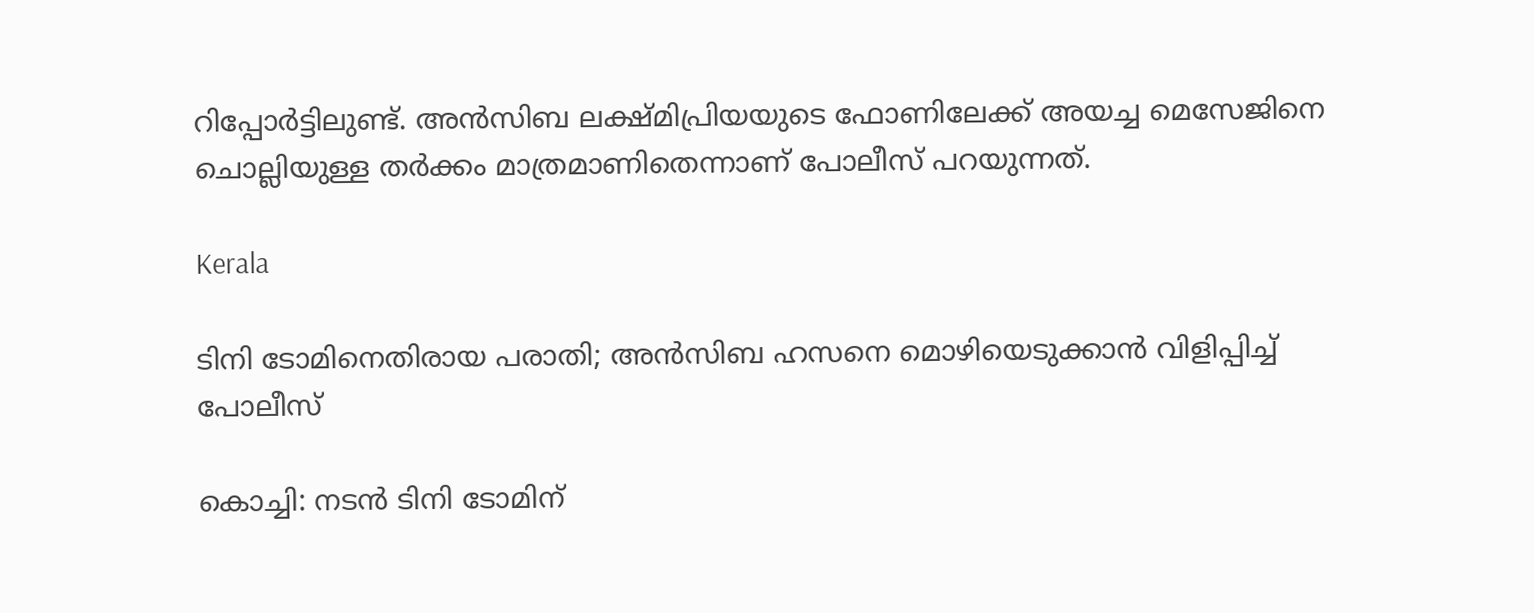റിപ്പോര്‍ട്ടിലുണ്ട്. അന്‍സിബ ലക്ഷ്മിപ്രിയയുടെ ഫോണിലേക്ക് അയച്ച മെസേജിനെ ചൊല്ലിയുള്ള തര്‍ക്കം മാത്രമാണിതെന്നാണ് പോലീസ് പറയുന്നത്.

Kerala

ടിനി ടോമിനെതിരായ പരാതി; അൻസിബ ഹസനെ മൊഴിയെടുക്കാൻ വിളിപ്പിച്ച് പോലീസ്

കൊച്ചി: നടൻ ടിനി ടോമിന്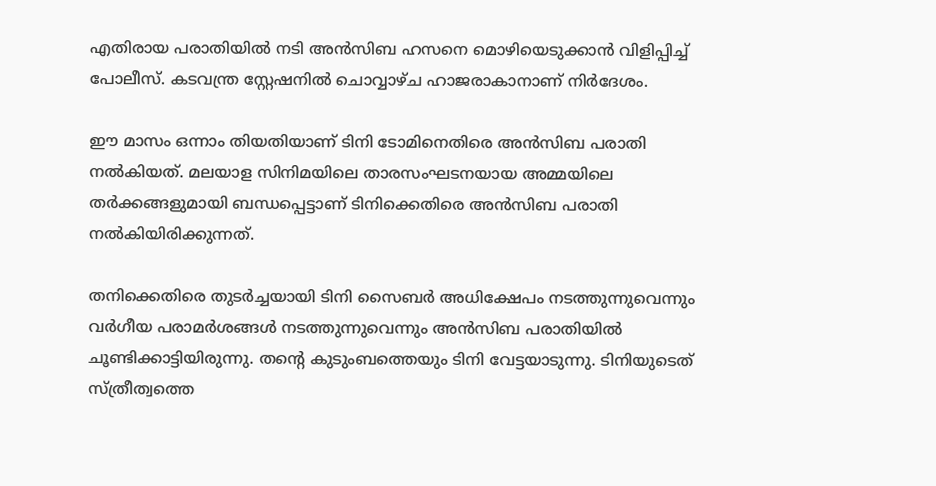എതിരായ പരാതിയില്‍ നടി അന്‍സിബ ഹസനെ മൊഴിയെടുക്കാന്‍ വിളിപ്പിച്ച് പോലീസ്. കടവന്ത്ര സ്റ്റേഷനിൽ ചൊവ്വാഴ്ച ഹാജരാകാനാണ് നിർദേശം.

ഈ മാസം ഒന്നാം തിയതിയാണ് ടിനി ടോമിനെതിരെ അൻസിബ പരാതി നൽകിയത്. മലയാള സിനിമയിലെ താരസംഘടനയായ അമ്മയിലെ തർക്കങ്ങളുമായി ബന്ധപ്പെട്ടാണ് ടിനിക്കെതിരെ അൻസിബ പരാതി നല്‍കിയിരിക്കുന്നത്.

തനിക്കെതിരെ തുടർച്ചയായി ടിനി സൈബർ അധിക്ഷേപം നടത്തുന്നുവെന്നും വർഗീയ പരാമർശങ്ങൾ നടത്തുന്നുവെന്നും അൻസിബ പരാതിയിൽ ചൂണ്ടിക്കാട്ടിയിരുന്നു. തന്‍റെ കുടുംബത്തെയും ടിനി വേട്ടയാടുന്നു. ടിനിയുടെത് സ്ത്രീത്വത്തെ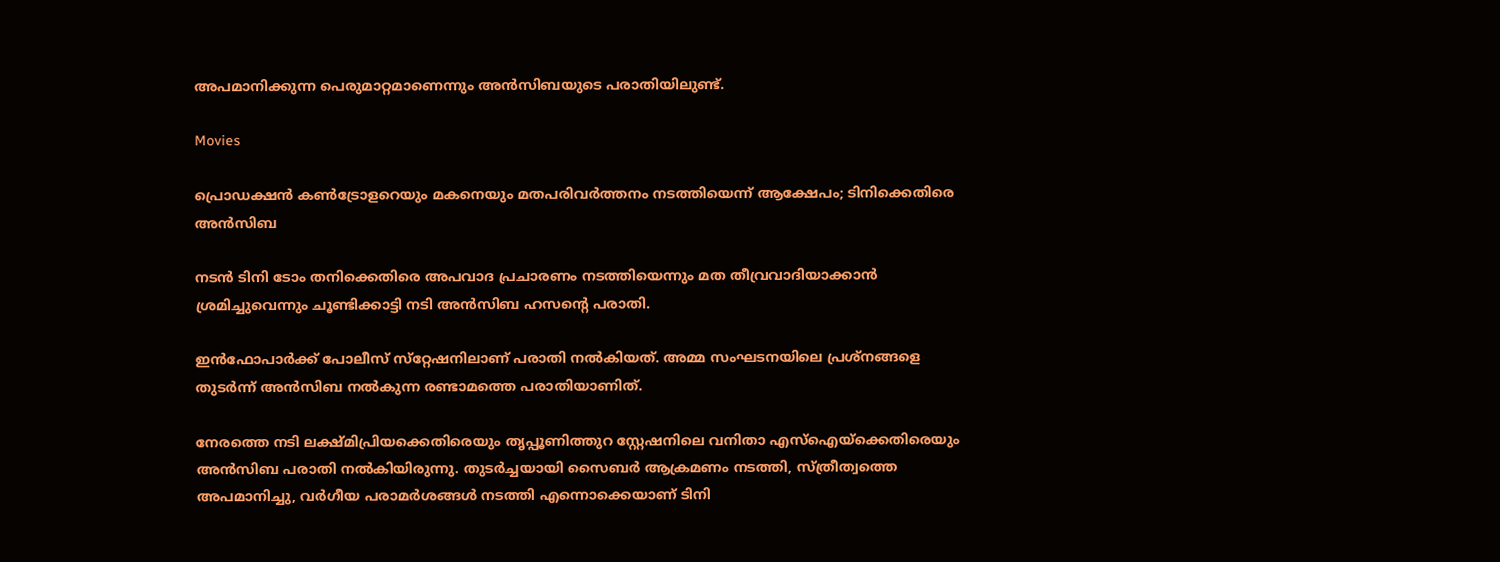അപമാനിക്കുന്ന പെരുമാറ്റമാണെന്നും അൻസിബയുടെ പരാതിയിലുണ്ട്.

Movies

പ്രൊഡക്ഷന്‍ കണ്‍ട്രോളറെയും മകനെയും മതപരിവര്‍ത്തനം നടത്തിയെന്ന് ആക്ഷേപം; ടിനിക്കെതിരെ അന്‍സിബ

നടന്‍ ടിനി ടോം തനിക്കെതിരെ അപവാദ പ്രചാരണം നടത്തിയെന്നും മത തീവ്രവാദിയാക്കാന്‍ ശ്രമിച്ചുവെന്നും ചൂണ്ടിക്കാട്ടി നടി അന്‍സിബ ഹസന്‍റെ പരാതി.

ഇന്‍ഫോപാര്‍ക്ക് പോലീസ് സ്‌റ്റേഷനിലാണ് പരാതി നല്‍കിയത്. അമ്മ സംഘടനയിലെ പ്രശ്‌നങ്ങളെ തുടര്‍ന്ന് അന്‍സിബ നല്‍കുന്ന രണ്ടാമത്തെ പരാതിയാണിത്.

നേരത്തെ നടി ലക്ഷ്മിപ്രിയക്കെതിരെയും തൃപ്പൂണിത്തുറ സ്റ്റേഷനിലെ വനിതാ എസ്‌ഐയ്‌ക്കെതിരെയും അന്‍സിബ പരാതി നല്‍കിയിരുന്നു. തുടര്‍ച്ചയായി സൈബര്‍ ആക്രമണം നടത്തി, സ്ത്രീത്വത്തെ അപമാനിച്ചു, വര്‍ഗീയ പരാമര്‍ശങ്ങള്‍ നടത്തി എന്നൊക്കെയാണ് ടിനി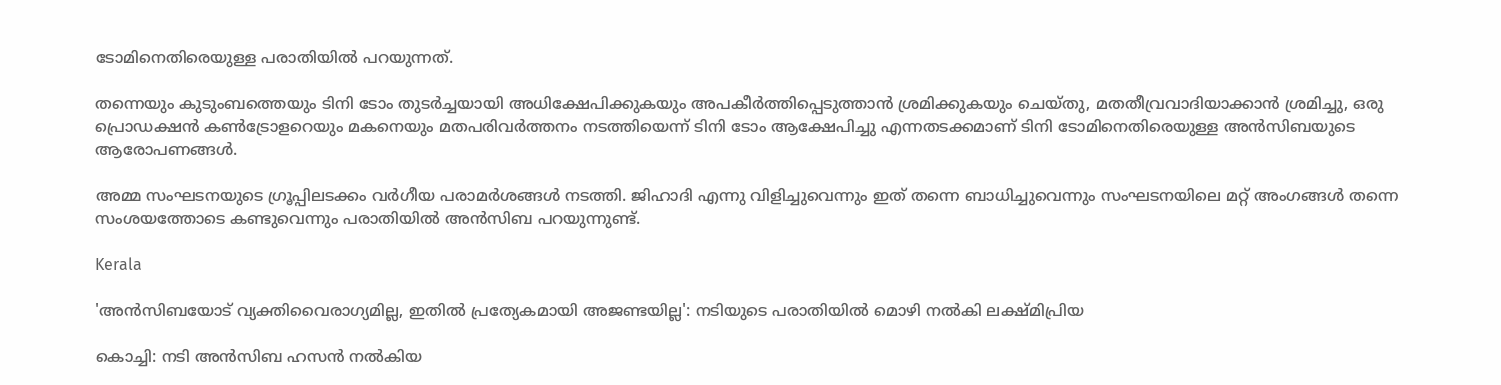ടോമിനെതിരെയുള്ള പരാതിയില്‍ പറയുന്നത്.

തന്നെയും കുടുംബത്തെയും ടിനി ടോം തുടര്‍ച്ചയായി അധിക്ഷേപിക്കുകയും അപകീര്‍ത്തിപ്പെടുത്താന്‍ ശ്രമിക്കുകയും ചെയ്തു, മതതീവ്രവാദിയാക്കാന്‍ ശ്രമിച്ചു, ഒരു പ്രൊഡക്ഷന്‍ കണ്‍ട്രോളറെയും മകനെയും മതപരിവര്‍ത്തനം നടത്തിയെന്ന് ടിനി ടോം ആക്ഷേപിച്ചു എന്നതടക്കമാണ് ടിനി ടോമിനെതിരെയുള്ള അന്‍സിബയുടെ ആരോപണങ്ങള്‍.

അമ്മ സംഘടനയുടെ ഗ്രൂപ്പിലടക്കം വര്‍ഗീയ പരാമര്‍ശങ്ങള്‍ നടത്തി. ജിഹാദി എന്നു വിളിച്ചുവെന്നും ഇത് തന്നെ ബാധിച്ചുവെന്നും സംഘടനയിലെ മറ്റ് അംഗങ്ങള്‍ തന്നെ സംശയത്തോടെ കണ്ടുവെന്നും പരാതിയില്‍ അന്‍സിബ പറയുന്നുണ്ട്.

Kerala

'അന്‍സിബയോട് വ്യക്തിവൈരാഗ്യമില്ല, ഇതില്‍ പ്രത്യേകമായി അജണ്ടയില്ല': നടിയുടെ പരാതിയില്‍ മൊഴി നല്‍കി ലക്ഷ്മിപ്രിയ

കൊച്ചി: നടി അന്‍സിബ ഹസന്‍ നല്‍കിയ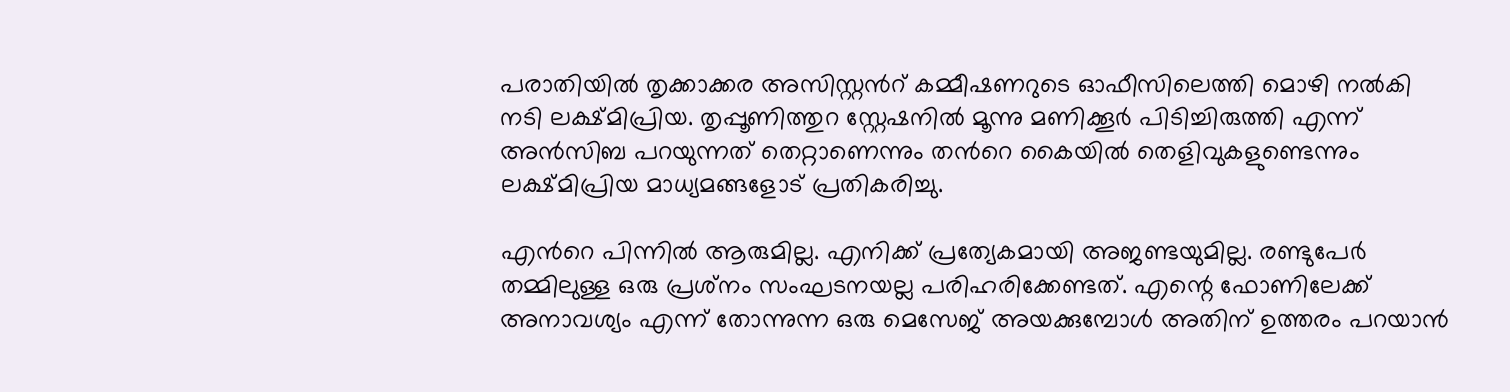പരാതിയില്‍ തൃക്കാക്കര അസിസ്റ്റന്‍റ് കമ്മീഷണറുടെ ഓഫീസിലെത്തി മൊഴി നല്‍കി നടി ലക്ഷ്മിപ്രിയ. തൃപ്പൂണിത്തുറ സ്റ്റേഷനില്‍ മൂന്നു മണിക്കൂര്‍ പിടിച്ചിരുത്തി എന്ന് അന്‍സിബ പറയുന്നത് തെറ്റാണെന്നും തന്‍റെ കൈയില്‍ തെളിവുകളുണ്ടെന്നും ലക്ഷ്മിപ്രിയ മാധ്യമങ്ങളോട് പ്രതികരിച്ചു.

എന്‍റെ പിന്നില്‍ ആരുമില്ല. എനിക്ക് പ്രത്യേകമായി അജണ്ടയുമില്ല. രണ്ടുപേര്‍ തമ്മിലുള്ള ഒരു പ്രശ്‌നം സംഘടനയല്ല പരിഹരിക്കേണ്ടത്. എന്റെ ഫോണിലേക്ക് അനാവശ്യം എന്ന് തോന്നുന്ന ഒരു മെസേജ് അയക്കുമ്പോള്‍ അതിന് ഉത്തരം പറയാന്‍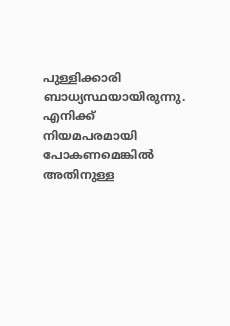പുള്ളിക്കാരി ബാധ്യസ്ഥയായിരുന്നു. എനിക്ക് നിയമപരമായി പോകണമെങ്കില്‍ അതിനുള്ള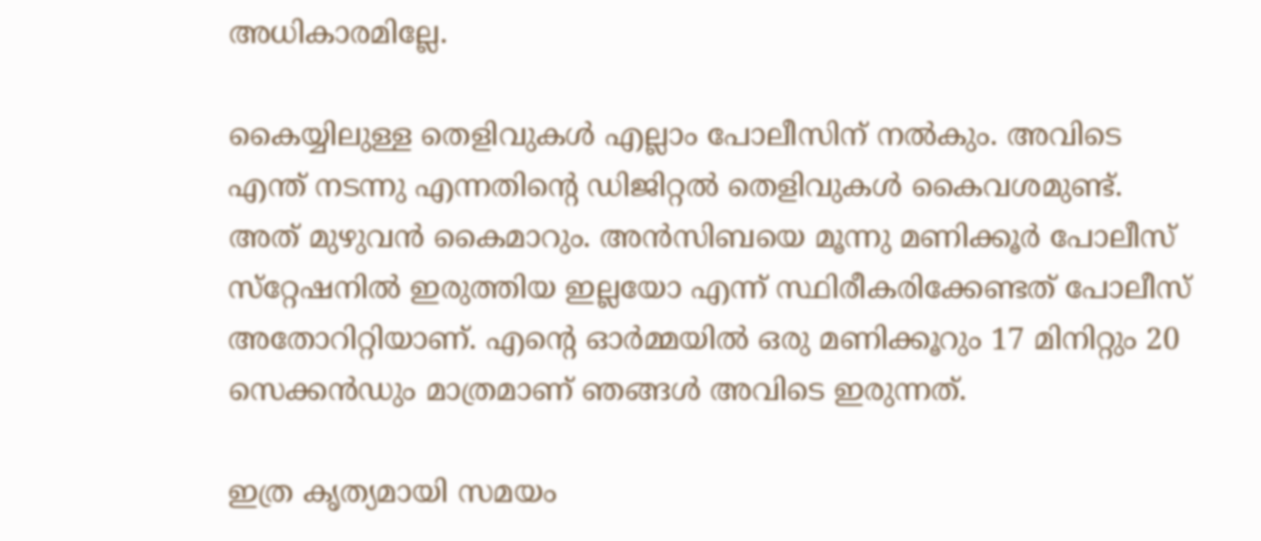അധികാരമില്ലേ.

കൈയ്യിലുള്ള തെളിവുകള്‍ എല്ലാം പോലീസിന് നല്‍കും. അവിടെ എന്ത് നടന്നു എന്നതിന്റെ ഡിജിറ്റല്‍ തെളിവുകള്‍ കൈവശമുണ്ട്. അത് മുഴുവന്‍ കൈമാറും. അന്‍സിബയെ മൂന്നു മണിക്കൂര്‍ പോലീസ് സ്‌റ്റേഷനില്‍ ഇരുത്തിയ ഇല്ലയോ എന്ന് സ്ഥിരീകരിക്കേണ്ടത് പോലീസ് അതോറിറ്റിയാണ്. എന്റെ ഓര്‍മ്മയില്‍ ഒരു മണിക്കൂറും 17 മിനിറ്റും 20 സെക്കന്‍ഡും മാത്രമാണ് ഞങ്ങള്‍ അവിടെ ഇരുന്നത്.

ഇത്ര കൃത്യമായി സമയം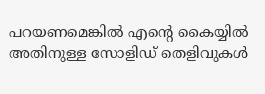പറയണമെങ്കില്‍ എന്റെ കൈയ്യില്‍ അതിനുള്ള സോളിഡ് തെളിവുകള്‍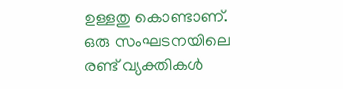ഉള്ളതു കൊണ്ടാണ്. ഒരു സംഘടനയിലെ രണ്ട് വ്യക്തികള്‍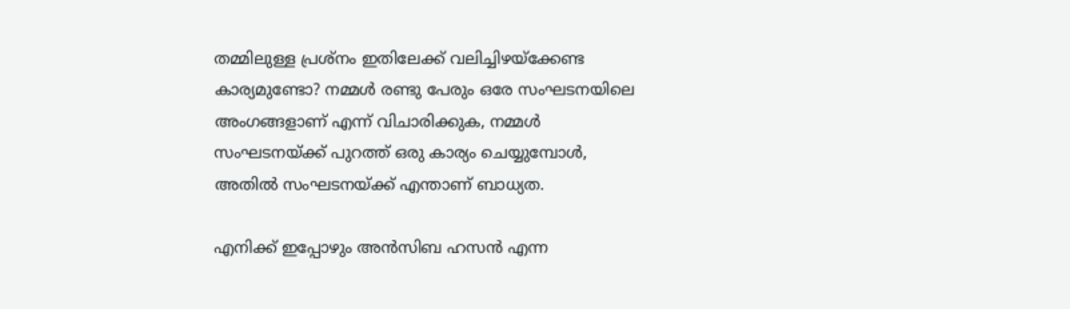തമ്മിലുള്ള പ്രശ്‌നം ഇതിലേക്ക് വലിച്ചിഴയ്‌ക്കേണ്ട കാര്യമുണ്ടോ? നമ്മള്‍ രണ്ടു പേരും ഒരേ സംഘടനയിലെ അംഗങ്ങളാണ് എന്ന് വിചാരിക്കുക, നമ്മള്‍ സംഘടനയ്ക്ക് പുറത്ത് ഒരു കാര്യം ചെയ്യുമ്പോള്‍, അതില്‍ സംഘടനയ്ക്ക് എന്താണ് ബാധ്യത.

എനിക്ക് ഇപ്പോഴും അന്‍സിബ ഹസന്‍ എന്ന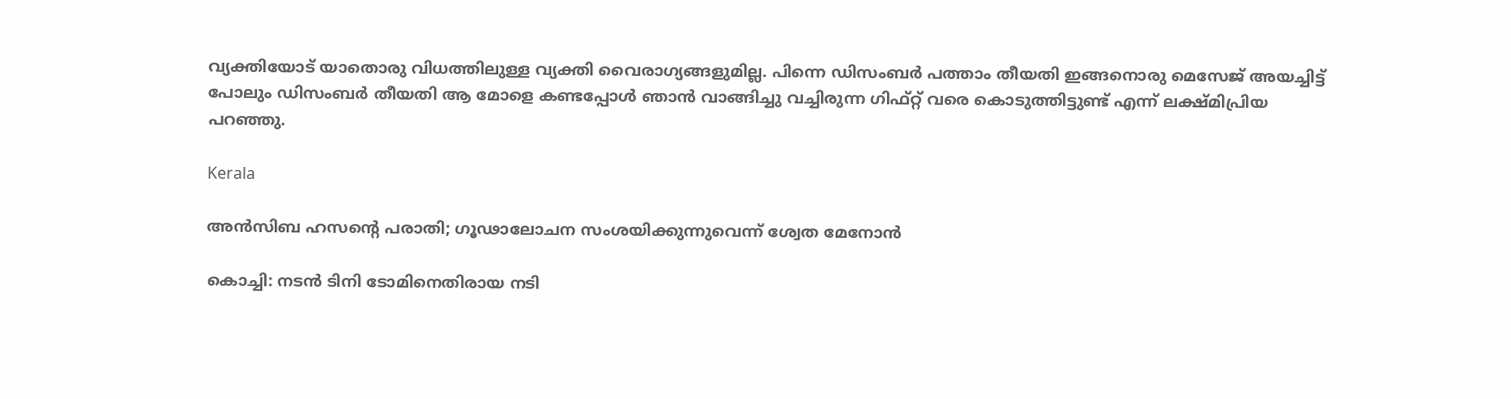വ്യക്തിയോട് യാതൊരു വിധത്തിലുള്ള വ്യക്തി വൈരാഗ്യങ്ങളുമില്ല. പിന്നെ ഡിസംബര്‍ പത്താം തീയതി ഇങ്ങനൊരു മെസേജ് അയച്ചിട്ട് പോലും ഡിസംബര്‍ തീയതി ആ മോളെ കണ്ടപ്പോള്‍ ഞാന്‍ വാങ്ങിച്ചു വച്ചിരുന്ന ഗിഫ്റ്റ് വരെ കൊടുത്തിട്ടുണ്ട് എന്ന് ലക്ഷ്മിപ്രിയ പറഞ്ഞു.

Kerala

അൻസിബ ഹസന്‍റെ പരാതി; ഗൂഢാലോചന സംശയിക്കുന്നുവെന്ന് ശ്വേത മേനോൻ

കൊച്ചി: നടൻ ടിനി ടോമിനെതിരായ നടി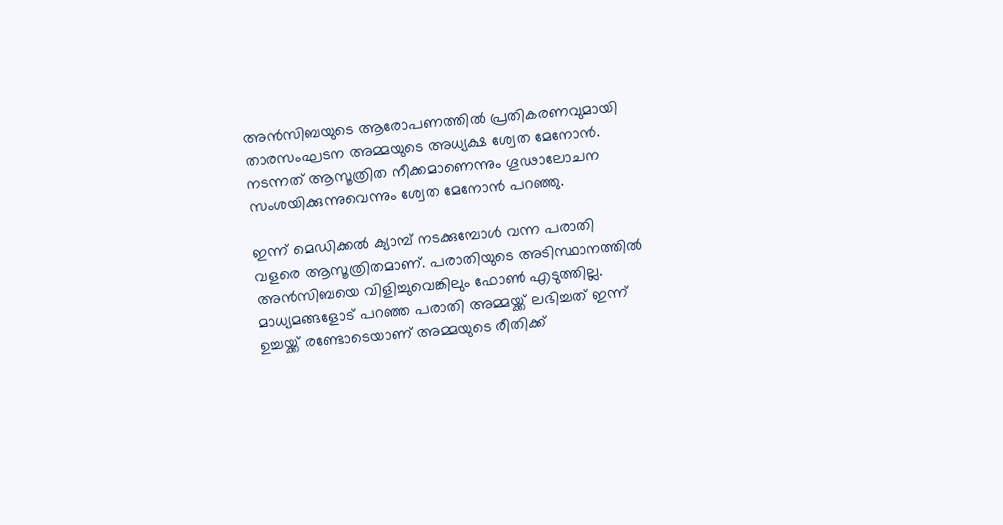അൻസിബയുടെ ആരോപണത്തിൽ പ്രതികരണവുമായി താരസംഘടന അമ്മയുടെ അധ്യക്ഷ ശ്വേത മേനോൻ. നടന്നത് ആസൂത്രിത നീക്കമാണെന്നും ഗൂഢാലോചന സംശയിക്കുന്നുവെന്നും ശ്വേത മേനോൻ പറഞ്ഞു.

ഇന്ന് മെഡിക്കൽ ക്യാമ്പ് നടക്കുമ്പോൾ വന്ന പരാതി വളരെ ആസൂത്രിതമാണ്. പരാതിയുടെ അടിസ്ഥാനത്തിൽ അൻസിബയെ വിളിച്ചുവെങ്കിലും ഫോൺ എടുത്തില്ല. മാധ്യമങ്ങളോട് പറഞ്ഞ പരാതി അമ്മയ്ക്ക് ലഭിച്ചത് ഇന്ന് ഉച്ചയ്ക്ക് രണ്ടോടെയാണ് അമ്മയുടെ രീതിക്ക്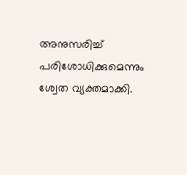അനുസരിച്ച് പരിശോധിക്കുമെന്നും ശ്വേത വ്യക്തമാക്കി.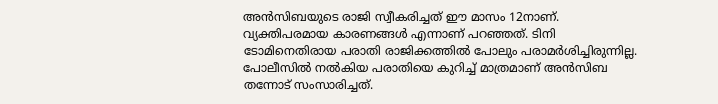അൻസിബയുടെ രാജി സ്വീകരിച്ചത് ഈ മാസം 12നാണ്. വ്യക്തിപരമായ കാരണങ്ങൾ എന്നാണ് പറഞ്ഞത്. ടിനി ടോമിനെതിരായ പരാതി രാജിക്കത്തിൽ പോലും പരാമർശിച്ചിരുന്നില്ല. പോലീസിൽ നൽകിയ പരാതിയെ കുറിച്ച് മാത്രമാണ് അൻസിബ തന്നോട് സംസാരിച്ചത്.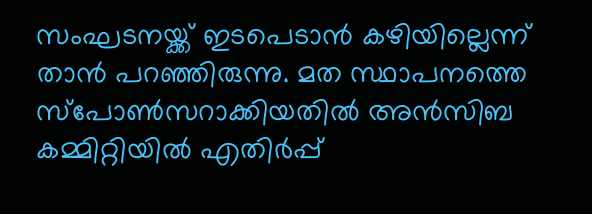സംഘടനയ്ക്ക് ഇടപെടാൻ കഴിയില്ലെന്ന് താൻ പറഞ്ഞിരുന്നു. മത സ്ഥാപനത്തെ സ്പോൺസറാക്കിയതിൽ അൻസിബ കമ്മിറ്റിയിൽ എതിർപ്പ്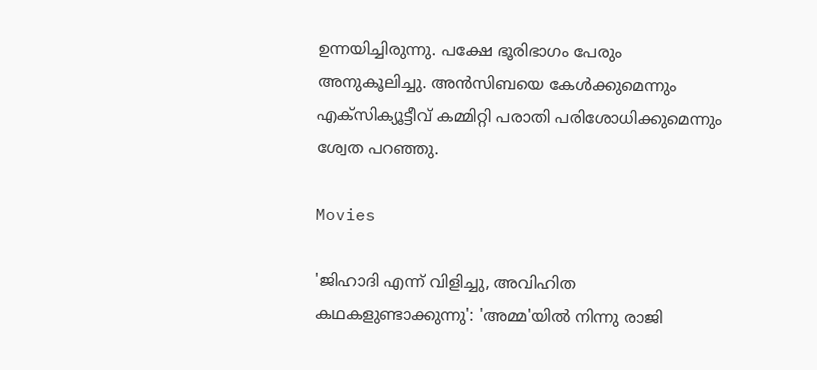ഉന്നയിച്ചിരുന്നു. പക്ഷേ ഭൂരിഭാഗം പേരും അനുകൂലിച്ചു. അൻസിബയെ കേൾക്കുമെന്നും എക്സിക്യൂട്ടീവ് കമ്മിറ്റി പരാതി പരിശോധിക്കുമെന്നും ശ്വേത പറഞ്ഞു.

Movies

'ജിഹാദി എന്ന് വിളിച്ചു, അവിഹിത കഥകളുണ്ടാക്കുന്നു': 'അമ്മ'യില്‍ നിന്നു രാജി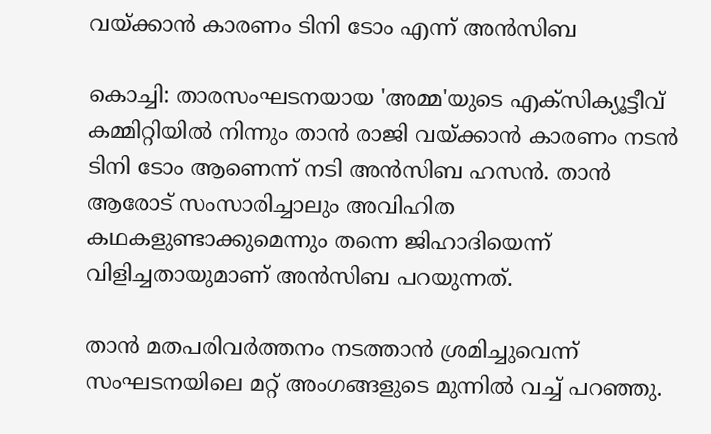വയ്ക്കാന്‍ കാരണം ടിനി ടോം എന്ന് അന്‍സിബ

കൊച്ചി: താരസംഘടനയായ 'അമ്മ'യുടെ എക്‌സിക്യൂട്ടീവ് കമ്മിറ്റിയില്‍ നിന്നും താന്‍ രാജി വയ്ക്കാന്‍ കാരണം നടന്‍ ടിനി ടോം ആണെന്ന് നടി അന്‍സിബ ഹസന്‍. താന്‍ ആരോട് സംസാരിച്ചാലും അവിഹിത കഥകളുണ്ടാക്കുമെന്നും തന്നെ ജിഹാദിയെന്ന് വിളിച്ചതായുമാണ് അന്‍സിബ പറയുന്നത്.

താന്‍ മതപരിവര്‍ത്തനം നടത്താന്‍ ശ്രമിച്ചുവെന്ന് സംഘടനയിലെ മറ്റ് അംഗങ്ങളുടെ മുന്നില്‍ വച്ച് പറഞ്ഞു.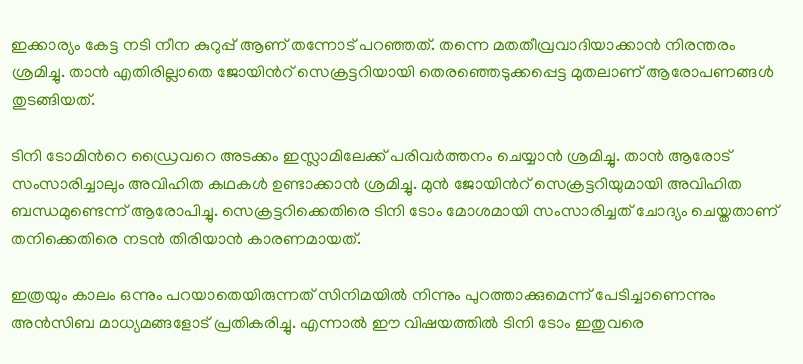ഇക്കാര്യം കേട്ട നടി നീന കുറുപ്പ് ആണ് തന്നോട് പറഞ്ഞത്. തന്നെ മതതീവ്രവാദിയാക്കാന്‍ നിരന്തരം ശ്രമിച്ചു. താന്‍ എതിരില്ലാതെ ജോയിന്‍റ് സെക്രട്ടറിയായി തെരഞ്ഞെടുക്കപ്പെട്ട മുതലാണ് ആരോപണങ്ങള്‍ തുടങ്ങിയത്.

ടിനി ടോമിന്‍റെ ഡ്രൈവറെ അടക്കം ഇസ്ലാമിലേക്ക് പരിവര്‍ത്തനം ചെയ്യാന്‍ ശ്രമിച്ചു. താന്‍ ആരോട് സംസാരിച്ചാലും അവിഹിത കഥകള്‍ ഉണ്ടാക്കാന്‍ ശ്രമിച്ചു. മുന്‍ ജോയിന്‍റ് സെക്രട്ടറിയുമായി അവിഹിത ബന്ധമുണ്ടെന്ന് ആരോപിച്ചു. സെക്രട്ടറിക്കെതിരെ ടിനി ടോം മോശമായി സംസാരിച്ചത് ചോദ്യം ചെയ്തതാണ് തനിക്കെതിരെ നടന്‍ തിരിയാന്‍ കാരണമായത്.

ഇത്രയും കാലം ഒന്നും പറയാതെയിരുന്നത് സിനിമയില്‍ നിന്നും പുറത്താക്കുമെന്ന് പേടിച്ചാണെന്നും അന്‍സിബ മാധ്യമങ്ങളോട് പ്രതികരിച്ചു. എന്നാല്‍ ഈ വിഷയത്തില്‍ ടിനി ടോം ഇതുവരെ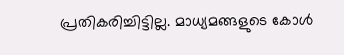പ്രതികരിച്ചിട്ടില്ല. മാധ്യമങ്ങളുടെ കോള്‍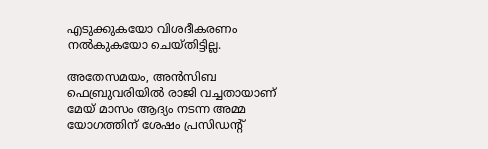എടുക്കുകയോ വിശദീകരണം നല്‍കുകയോ ചെയ്തിട്ടില്ല.

അതേസമയം, അന്‍സിബ ഫെബ്രുവരിയില്‍ രാജി വച്ചതായാണ് മേയ് മാസം ആദ്യം നടന്ന അമ്മ യോഗത്തിന് ശേഷം പ്രസിഡന്‍റ്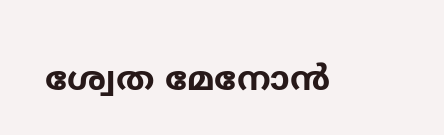ശ്വേത മേനോന്‍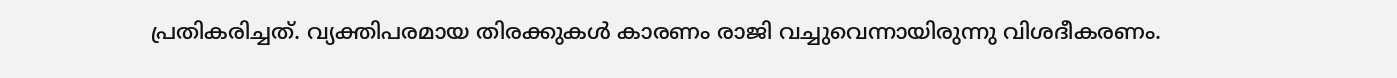പ്രതികരിച്ചത്. വ്യക്തിപരമായ തിരക്കുകള്‍ കാരണം രാജി വച്ചുവെന്നായിരുന്നു വിശദീകരണം.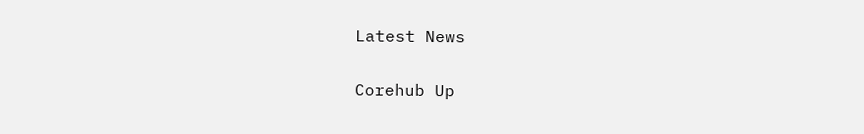Latest News

Corehub Up